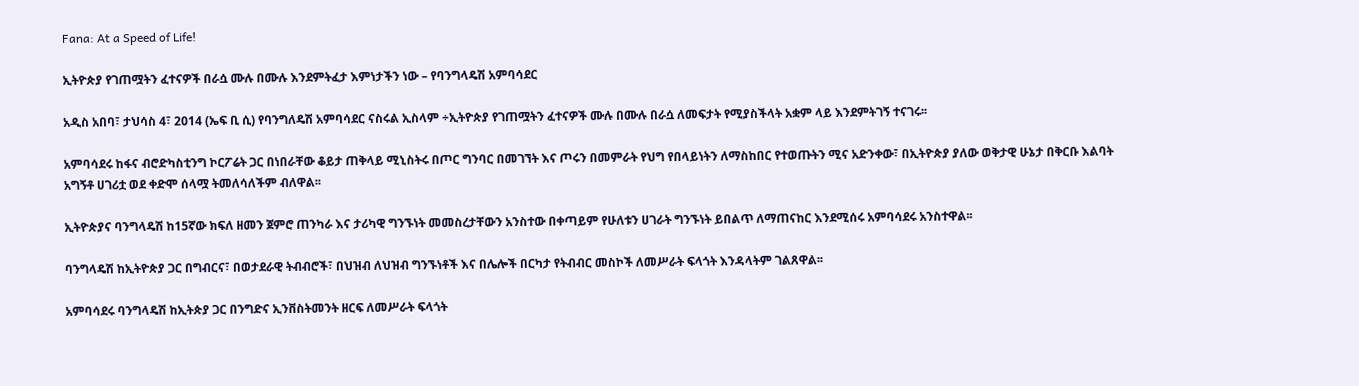Fana: At a Speed of Life!

ኢትዮጵያ የገጠሟትን ፈተናዎች በራሷ ሙሉ በሙሉ እንደምትፈታ እምነታችን ነው – የባንግላዴሽ አምባሳደር

አዲስ አበባ፣ ታህሳስ 4፣ 2014 (ኤፍ ቢ ሲ) የባንግለዴሽ አምባሳደር ናስሩል ኢስላም ÷ኢትዮጵያ የገጠሟትን ፈተናዎች ሙሉ በሙሉ በራሷ ለመፍታት የሚያስችላት አቋም ላይ እንደምትገኝ ተናገሩ፡፡

አምባሳደሩ ከፋና ብሮድካስቲንግ ኮርፖሬት ጋር በነበራቸው ቆይታ ጠቅላይ ሚኒስትሩ በጦር ግንባር በመገኘት እና ጦሩን በመምራት የህግ የበላይነትን ለማስከበር የተወጡትን ሚና አድንቀው፣ በኢትዮጵያ ያለው ወቅታዊ ሁኔታ በቅርቡ እልባት አግኝቶ ሀገሪቷ ወደ ቀድሞ ሰላሟ ትመለሳለችም ብለዋል፡፡

ኢትዮጵያና ባንግላዴሽ ከ15ኛው ክፍለ ዘመን ጀምሮ ጠንካራ እና ታሪካዊ ግንኙነት መመስረታቸውን አንስተው በቀጣይም የሁለቱን ሀገራት ግንኙነት ይበልጥ ለማጠናከር እንደሚሰሩ አምባሳደሩ አንስተዋል፡፡

ባንግላዴሽ ከኢትዮጵያ ጋር በግብርና፣ በወታደራዊ ትብብሮች፣ በህዝብ ለህዝብ ግንኙነቶች እና በሌሎች በርካታ የትብብር መስኮች ለመሥራት ፍላጎት እንዳላትም ገልጸዋል፡፡

አምባሳደሩ ባንግላዴሽ ከኢትጵያ ጋር በንግድና ኢንቨስትመንት ዘርፍ ለመሥራት ፍላጎት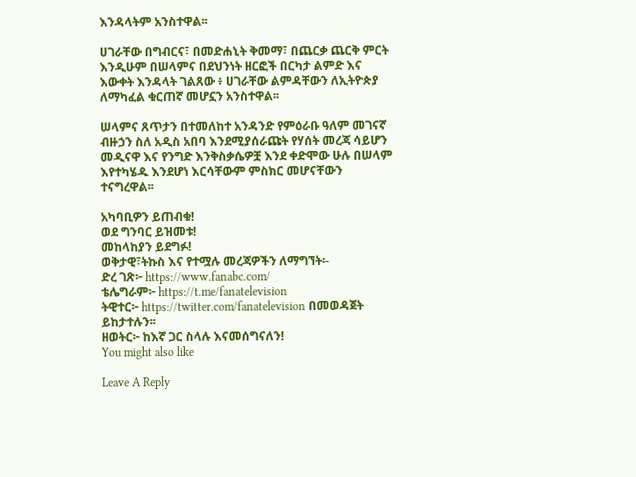እንዳላትም አንስተዋል፡፡

ሀገራቸው በግብርና፣ በመድሐኒት ቅመማ፣ በጨርቃ ጨርቅ ምርት እንዲሁም በሠላምና በደህንነት ዘርፎች በርካታ ልምድ እና እውቀት እንዳላት ገልጸው ፥ ሀገራቸው ልምዳቸውን ለኢትዮጵያ ለማካፈል ቁርጠኛ መሆኗን አንስተዋል፡፡

ሠላምና ጸጥታን በተመለከተ አንዳንድ የምዕራቡ ዓለም መገናኛ ብዙኃን ስለ አዲስ አበባ እንደሚያሰራጩት የሃሰት መረጃ ሳይሆን መዲናዋ እና የንግድ እንቅስቃሴዎቿ እንደ ቀድሞው ሁሉ በሠላም እየተካሄዱ እንደሆነ እርሳቸውም ምስክር መሆናቸውን ተናግረዋል፡፡

አካባቢዎን ይጠብቁ!
ወደ ግንባር ይዝመቱ!
መከላከያን ይደግፉ!
ወቅታዊ፣ትኩስ እና የተሟሉ መረጃዎችን ለማግኘት፡-
ድረ ገጽ፦ https://www.fanabc.com/
ቴሌግራም፦ https://t.me/fanatelevision
ትዊተር፦ https://twitter.com/fanatelevision በመወዳጀት ይከታተሉን፡፡
ዘወትር፦ ከእኛ ጋር ስላሉ እናመሰግናለን!
You might also like

Leave A Reply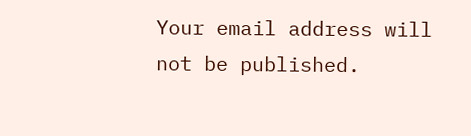Your email address will not be published.